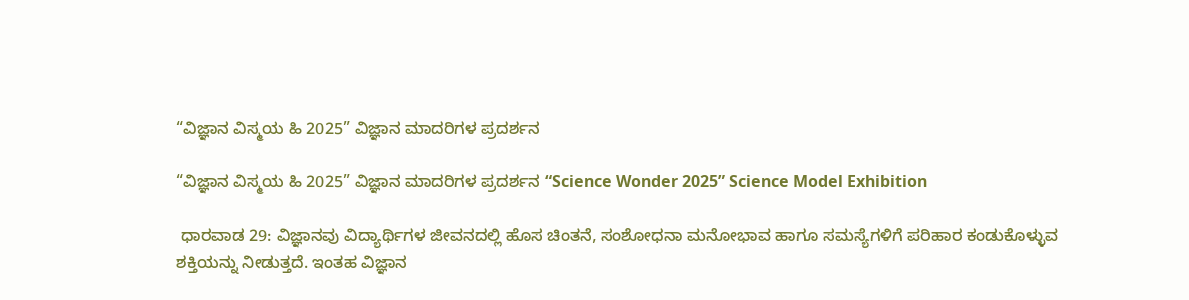“ವಿಜ್ಞಾನ ವಿಸ್ಮಯ ಹಿ 2025” ವಿಜ್ಞಾನ ಮಾದರಿಗಳ ಪ್ರದರ್ಶನ

“ವಿಜ್ಞಾನ ವಿಸ್ಮಯ ಹಿ 2025” ವಿಜ್ಞಾನ ಮಾದರಿಗಳ ಪ್ರದರ್ಶನ “Science Wonder 2025” Science Model Exhibition

 ಧಾರವಾಡ 29: ವಿಜ್ಞಾನವು ವಿದ್ಯಾರ್ಥಿಗಳ ಜೀವನದಲ್ಲಿ ಹೊಸ ಚಿಂತನೆ, ಸಂಶೋಧನಾ ಮನೋಭಾವ ಹಾಗೂ ಸಮಸ್ಯೆಗಳಿಗೆ ಪರಿಹಾರ ಕಂಡುಕೊಳ್ಳುವ ಶಕ್ತಿಯನ್ನು ನೀಡುತ್ತದೆ. ಇಂತಹ ವಿಜ್ಞಾನ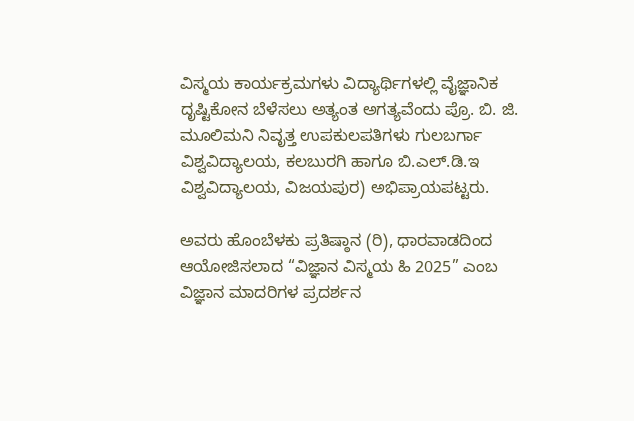ವಿಸ್ಮಯ ಕಾರ್ಯಕ್ರಮಗಳು ವಿದ್ಯಾರ್ಥಿಗಳಲ್ಲಿ ವೈಜ್ಞಾನಿಕ ದೃಷ್ಟಿಕೋನ ಬೆಳೆಸಲು ಅತ್ಯಂತ ಅಗತ್ಯವೆಂದು ಪ್ರೊ. ಬಿ. ಜಿ. ಮೂಲಿಮನಿ ನಿವೃತ್ತ ಉಪಕುಲಪತಿಗಳು ಗುಲಬರ್ಗಾ ವಿಶ್ವವಿದ್ಯಾಲಯ, ಕಲಬುರಗಿ ಹಾಗೂ ಬಿ.ಎಲ್‌.ಡಿ.ಇ ವಿಶ್ವವಿದ್ಯಾಲಯ, ವಿಜಯಪುರ) ಅಭಿಪ್ರಾಯಪಟ್ಟರು.

ಅವರು ಹೊಂಬೆಳಕು ಪ್ರತಿಷ್ಠಾನ (ರಿ), ಧಾರವಾಡದಿಂದ ಆಯೋಜಿಸಲಾದ “ವಿಜ್ಞಾನ ವಿಸ್ಮಯ ಹಿ 2025” ಎಂಬ ವಿಜ್ಞಾನ ಮಾದರಿಗಳ ಪ್ರದರ್ಶನ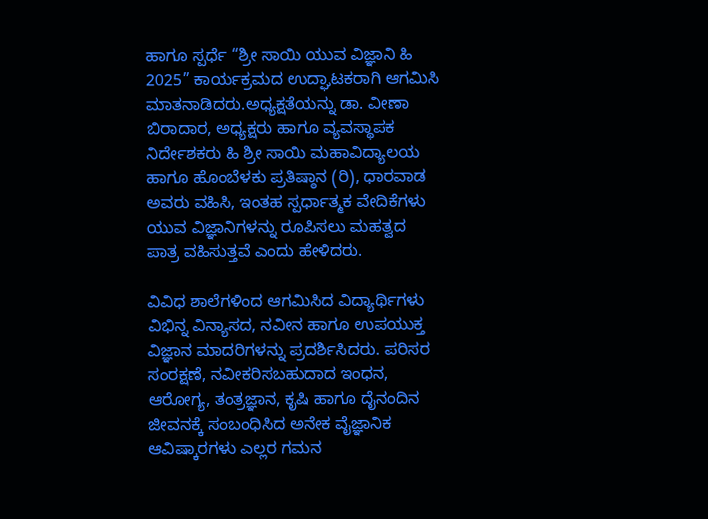ಹಾಗೂ ಸ್ಪರ್ಧೆ “ಶ್ರೀ ಸಾಯಿ ಯುವ ವಿಜ್ಞಾನಿ ಹಿ 2025” ಕಾರ್ಯಕ್ರಮದ ಉದ್ಘಾಟಕರಾಗಿ ಆಗಮಿಸಿ ಮಾತನಾಡಿದರು.ಅಧ್ಯಕ್ಷತೆಯನ್ನು ಡಾ. ವೀಣಾ ಬಿರಾದಾರ, ಅಧ್ಯಕ್ಷರು ಹಾಗೂ ವ್ಯವಸ್ಥಾಪಕ ನಿರ್ದೇಶಕರು ಹಿ ಶ್ರೀ ಸಾಯಿ ಮಹಾವಿದ್ಯಾಲಯ ಹಾಗೂ ಹೊಂಬೆಳಕು ಪ್ರತಿಷ್ಠಾನ (ರಿ), ಧಾರವಾಡ ಅವರು ವಹಿಸಿ, ಇಂತಹ ಸ್ಪರ್ಧಾತ್ಮಕ ವೇದಿಕೆಗಳು ಯುವ ವಿಜ್ಞಾನಿಗಳನ್ನು ರೂಪಿಸಲು ಮಹತ್ವದ ಪಾತ್ರ ವಹಿಸುತ್ತವೆ ಎಂದು ಹೇಳಿದರು.

ವಿವಿಧ ಶಾಲೆಗಳಿಂದ ಆಗಮಿಸಿದ ವಿದ್ಯಾರ್ಥಿಗಳು ವಿಭಿನ್ನ ವಿನ್ಯಾಸದ, ನವೀನ ಹಾಗೂ ಉಪಯುಕ್ತ ವಿಜ್ಞಾನ ಮಾದರಿಗಳನ್ನು ಪ್ರದರ್ಶಿಸಿದರು. ಪರಿಸರ ಸಂರಕ್ಷಣೆ, ನವೀಕರಿಸಬಹುದಾದ ಇಂಧನ, ಆರೋಗ್ಯ, ತಂತ್ರಜ್ಞಾನ, ಕೃಷಿ ಹಾಗೂ ದೈನಂದಿನ ಜೀವನಕ್ಕೆ ಸಂಬಂಧಿಸಿದ ಅನೇಕ ವೈಜ್ಞಾನಿಕ ಆವಿಷ್ಕಾರಗಳು ಎಲ್ಲರ ಗಮನ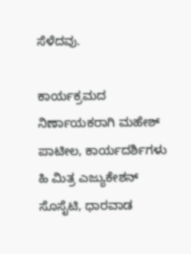ಸೆಳೆದವು.

ಕಾರ್ಯಕ್ರಮದ ನಿರ್ಣಾಯಕರಾಗಿ ಮಹೇಶ್ ಪಾಟೀಲ, ಕಾರ್ಯದರ್ಶಿಗಳು ಹಿ ಮಿತ್ರ ಎಜ್ಯುಕೇಶನ್ ಸೊಸೈಟಿ, ಧಾರವಾಡ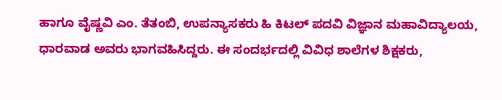ಹಾಗೂ ವೈಷ್ಣವಿ ಎಂ. ತೆತಂಬಿ, ಉಪನ್ಯಾಸಕರು ಹಿ ಕಿಟಲ್ ಪದವಿ ವಿಜ್ಞಾನ ಮಹಾವಿದ್ಯಾಲಯ, ಧಾರವಾಡ ಅವರು ಭಾಗವಹಿಸಿದ್ದರು. ಈ ಸಂದರ್ಭದಲ್ಲಿ ವಿವಿಧ ಶಾಲೆಗಳ ಶಿಕ್ಷಕರು,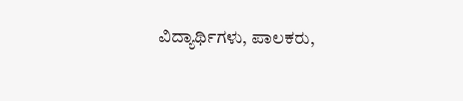ವಿದ್ಯಾರ್ಥಿಗಳು, ಪಾಲಕರು,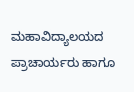ಮಹಾವಿದ್ಯಾಲಯದ ಪ್ರಾಚಾರ್ಯರು ಹಾಗೂ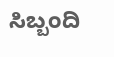ಸಿಬ್ಬಂದಿ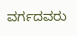ವರ್ಗದವರು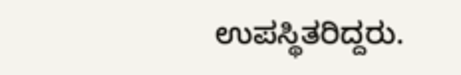ಉಪಸ್ಥಿತರಿದ್ದರು.